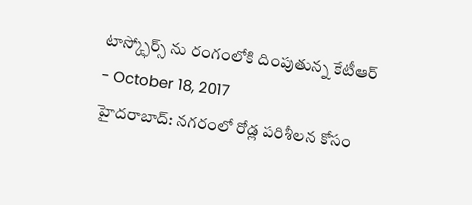టాస్క్ఫోర్స్ ను రంగంలోకి దింపుతున్న కేటీఆర్
- October 18, 2017
హైదరాబాద్: నగరంలో రోడ్ల పరిశీలన కోసం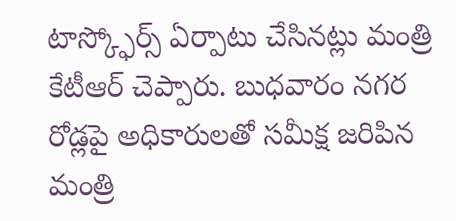టాస్క్ఫోర్స్ ఏర్పాటు చేసినట్లు మంత్రి కేటీఆర్ చెప్పారు. బుధవారం నగర రోడ్లపై అధికారులతో సమీక్ష జరిపిన మంత్రి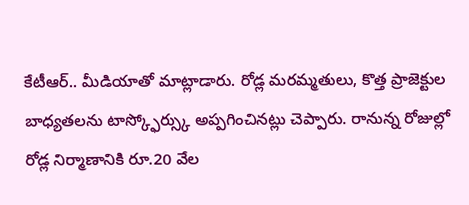కేటీఆర్.. మీడియాతో మాట్లాడారు. రోడ్ల మరమ్మతులు, కొత్త ప్రాజెక్టుల బాధ్యతలను టాస్క్ఫోర్స్కు అప్పగించినట్లు చెప్పారు. రానున్న రోజుల్లో రోడ్ల నిర్మాణానికి రూ.20 వేల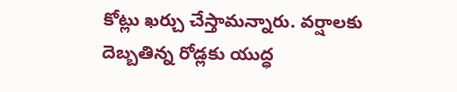కోట్లు ఖర్చు చేస్తామన్నారు. వర్షాలకు దెబ్బతిన్న రోడ్లకు యుద్ధ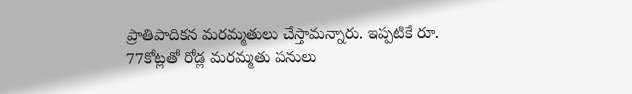ప్రాతిపాదికన మరమ్మతులు చేస్తామన్నారు. ఇప్పటికే రూ. 77కోట్లతో రోడ్ల మరమ్మతు పనులు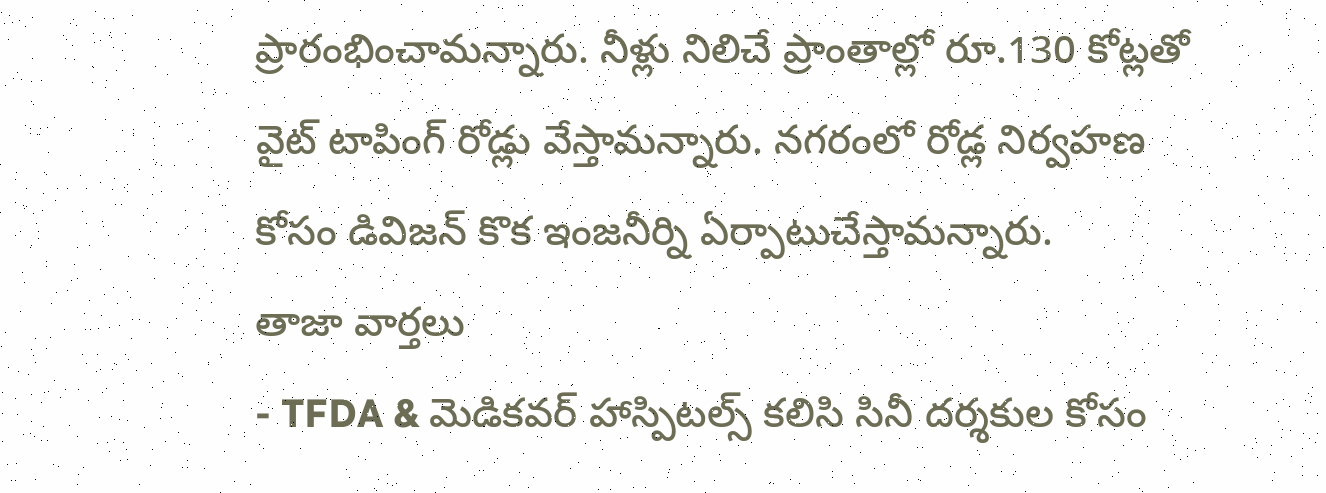ప్రారంభించామన్నారు. నీళ్లు నిలిచే ప్రాంతాల్లో రూ.130 కోట్లతో వైట్ టాపింగ్ రోడ్లు వేస్తామన్నారు. నగరంలో రోడ్ల నిర్వహణ కోసం డివిజన్ కొక ఇంజనీర్ని ఏర్పాటుచేస్తామన్నారు.
తాజా వార్తలు
- TFDA & మెడికవర్ హాస్పిటల్స్ కలిసి సినీ దర్శకుల కోసం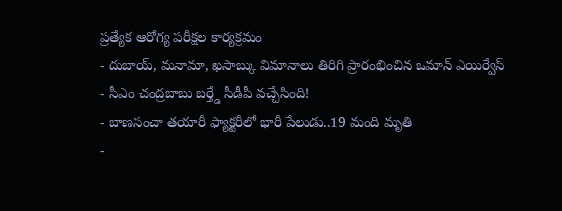ప్రత్యేక ఆరోగ్య పరీక్షల కార్యక్రమం
- దుబాయ్, మనామా, ఖసాబ్కు విమానాలు తిరిగి ప్రారంభించిన ఒమాన్ ఎయిర్వేస్
- సీఎం చంద్రబాబు బర్త్డే సీడీపీ వచ్చేసింది!
- బాణసంచా తయారీ ఫ్యాక్టరీలో భారీ పేలుడు..19 మంది మృతి
-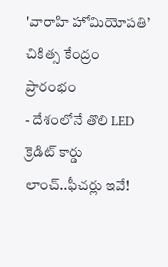'వారాహి హోమియోపతి’ చికిత్స కేంద్రం ప్రారంభం
- దేశంలోనే తొలి LED క్రెడిట్ కార్డు లాంచ్..ఫీచర్లు ఇవే!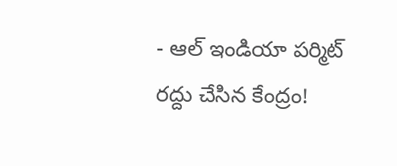- ఆల్ ఇండియా పర్మిట్ రద్దు చేసిన కేంద్రం!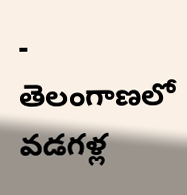- తెలంగాణలో వడగళ్ల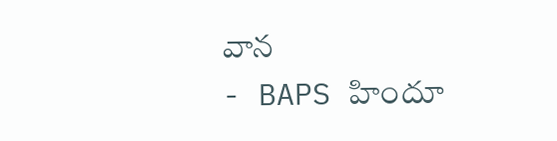వాన
- BAPS హిందూ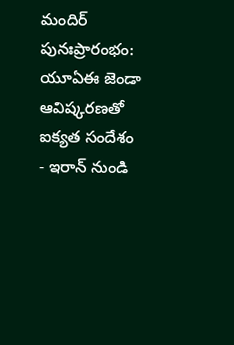మందిర్ పునఃప్రారంభం: యూఏఈ జెండా ఆవిష్కరణతో ఐక్యత సందేశం
- ఇరాన్ నుండి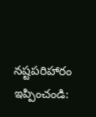నష్టపరిహారం ఇప్పించండి: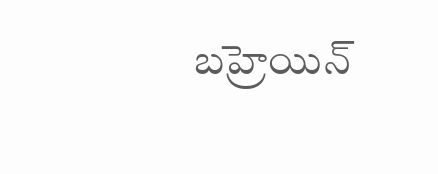బహ్రెయిన్